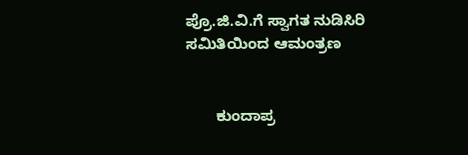ಪ್ರೊ.ಜಿ.ವಿ.ಗೆ ಸ್ವಾಗತ ನುಡಿಸಿರಿ ಸಮಿತಿಯಿಂದ ಆಮಂತ್ರಣ


       ಕುಂದಾಪ್ರ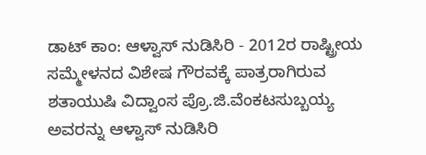ಡಾಟ್ ಕಾಂ: ಆಳ್ವಾಸ್ ನುಡಿಸಿರಿ - 2012ರ ರಾಷ್ಟ್ರೀಯ ಸಮ್ಮೇಳನದ ವಿಶೇಷ ಗೌರವಕ್ಕೆ ಪಾತ್ರರಾಗಿರುವ ಶತಾಯುಷಿ ವಿದ್ವಾಂಸ ಪ್ರೊ.ಜಿ.ವೆಂಕಟಸುಬ್ಬಯ್ಯ ಅವರನ್ನು ಆಳ್ವಾಸ್ ನುಡಿಸಿರಿ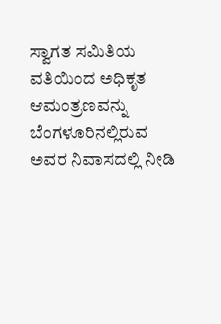ಸ್ವಾಗತ ಸಮಿತಿಯ ವತಿಯಿಂದ ಅಧಿಕೃತ ಆಮಂತ್ರಣವನ್ನು ಬೆಂಗಳೂರಿನಲ್ಲಿರುವ ಅವರ ನಿವಾಸದಲ್ಲಿ ನೀಡಿ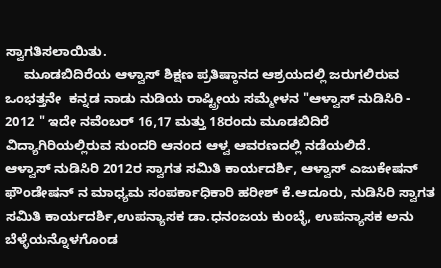ಸ್ವಾಗತಿಸಲಾಯಿತು.
     ಮೂಡಬಿದಿರೆಯ ಆಳ್ವಾಸ್ ಶಿಕ್ಷಣ ಪ್ರತಿಷ್ಠಾನದ ಆಶ್ರಯದಲ್ಲಿ ಜರುಗಲಿರುವ ಒಂಭತ್ತನೇ  ಕನ್ನಡ ನಾಡು ನುಡಿಯ ರಾಷ್ಟ್ರೀಯ ಸಮ್ಮೇಳನ "ಆಳ್ವಾಸ್ ನುಡಿಸಿರಿ - 2012 " ಇದೇ ನವೆಂಬರ್ 16,17 ಮತ್ತು 18ರಂದು ಮೂಡಬಿದಿರೆ ವಿದ್ಯಾಗಿರಿಯಲ್ಲಿರುವ ಸುಂದರಿ ಆನಂದ ಆಳ್ವ ಆವರಣದಲ್ಲಿ ನಡೆಯಲಿದೆ.
ಆಳ್ವಾಸ್ ನುಡಿಸಿರಿ 2012ರ ಸ್ವಾಗತ ಸಮಿತಿ ಕಾರ್ಯದರ್ಶಿ, ಆಳ್ವಾಸ್ ಎಜುಕೇಷನ್ ಫೌಂಡೇಷನ್ ನ ಮಾಧ್ಯಮ ಸಂಪರ್ಕಾಧಿಕಾರಿ ಹರೀಶ್ ಕೆ.ಆದೂರು, ನುಡಿಸಿರಿ ಸ್ವಾಗತ ಸಮಿತಿ ಕಾರ್ಯದರ್ಶಿ,ಉಪನ್ಯಾಸಕ ಡಾ.ಧನಂಜಯ ಕುಂಬ್ಳೆ, ಉಪನ್ಯಾಸಕ ಅನು ಬೆಳ್ಳೆಯನ್ನೊಳಗೊಂಡ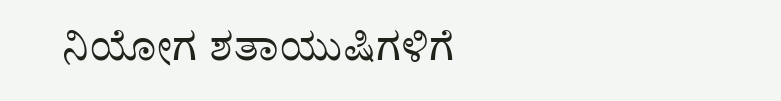ನಿಯೋಗ ಶತಾಯುಷಿಗಳಿಗೆ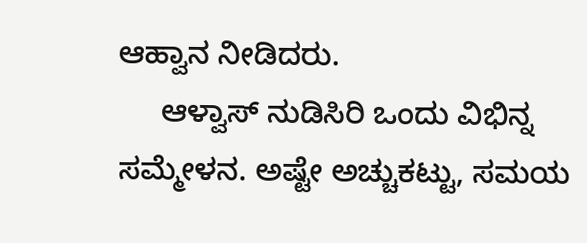ಆಹ್ವಾನ ನೀಡಿದರು.
     ಆಳ್ವಾಸ್ ನುಡಿಸಿರಿ ಒಂದು ವಿಭಿನ್ನ ಸಮ್ಮೇಳನ. ಅಷ್ಟೇ ಅಚ್ಚುಕಟ್ಟು, ಸಮಯ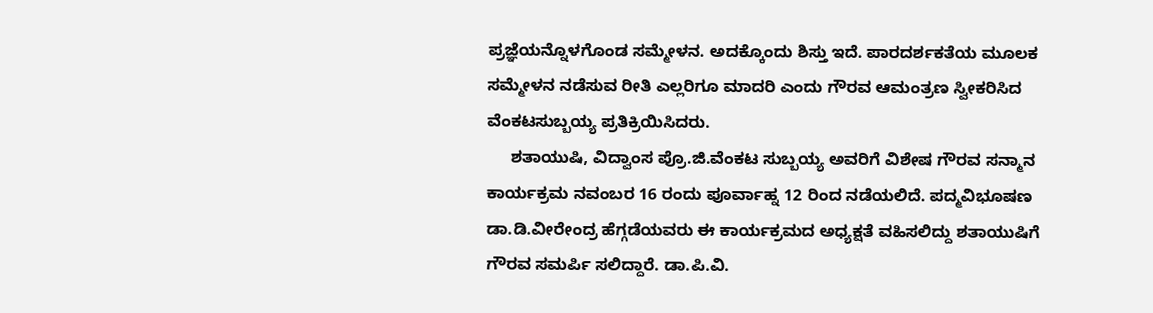ಪ್ರಜ್ಞೆಯನ್ನೊಳಗೊಂಡ ಸಮ್ಮೇಳನ. ಅದಕ್ಕೊಂದು ಶಿಸ್ತು ಇದೆ. ಪಾರದರ್ಶಕತೆಯ ಮೂಲಕ ಸಮ್ಮೇಳನ ನಡೆಸುವ ರೀತಿ ಎಲ್ಲರಿಗೂ ಮಾದರಿ ಎಂದು ಗೌರವ ಆಮಂತ್ರಣ ಸ್ವೀಕರಿಸಿದ ವೆಂಕಟಸುಬ್ಬಯ್ಯ ಪ್ರತಿಕ್ರಿಯಿಸಿದರು.
     ಶತಾಯುಷಿ, ವಿದ್ವಾಂಸ ಪ್ರೊ.ಜಿ.ವೆಂಕಟ ಸುಬ್ಬಯ್ಯ ಅವರಿಗೆ ವಿಶೇಷ ಗೌರವ ಸನ್ಮಾನ ಕಾರ್ಯಕ್ರಮ ನವಂಬರ 16 ರಂದು ಪೂರ್ವಾಹ್ನ 12 ರಿಂದ ನಡೆಯಲಿದೆ. ಪದ್ಮವಿಭೂಷಣ ಡಾ.ಡಿ.ವೀರೇಂದ್ರ ಹೆಗ್ಗಡೆಯವರು ಈ ಕಾರ್ಯಕ್ರಮದ ಅಧ್ಯಕ್ಷತೆ ವಹಿಸಲಿದ್ದು ಶತಾಯುಷಿಗೆ ಗೌರವ ಸಮರ್ಪಿ ಸಲಿದ್ದಾರೆ. ಡಾ.ಪಿ.ವಿ.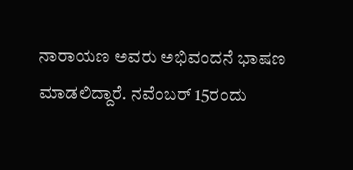ನಾರಾಯಣ ಅವರು ಅಭಿವಂದನೆ ಭಾಷಣ ಮಾಡಲಿದ್ದಾರೆ. ನವೆಂಬರ್ 15ರಂದು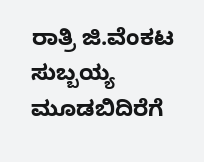ರಾತ್ರಿ ಜಿ.ವೆಂಕಟ ಸುಬ್ಬಯ್ಯ ಮೂಡಬಿದಿರೆಗೆ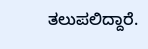ತಲುಪಲಿದ್ದಾರೆ.